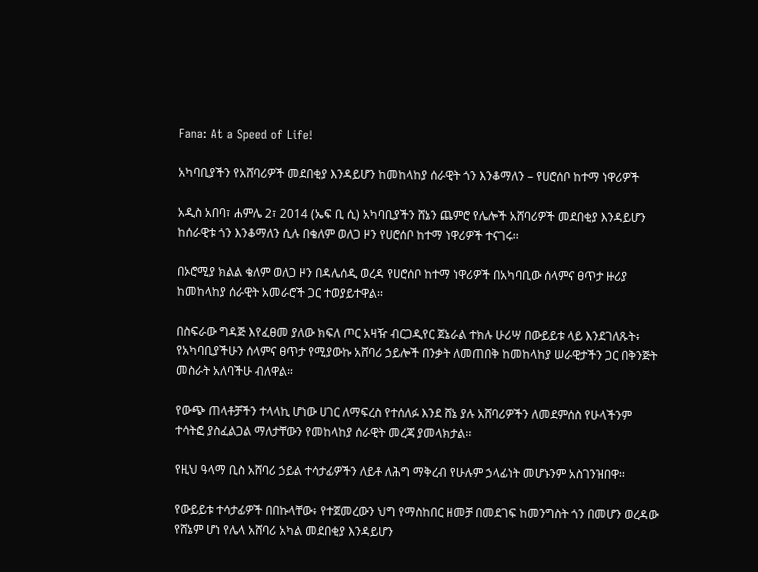Fana: At a Speed of Life!

አካባቢያችን የአሸባሪዎች መደበቂያ እንዳይሆን ከመከላከያ ሰራዊት ጎን እንቆማለን – የሀሮሰቦ ከተማ ነዋሪዎች

አዲስ አበባ፣ ሐምሌ 2፣ 2014 (ኤፍ ቢ ሲ) አካባቢያችን ሸኔን ጨምሮ የሌሎች አሸባሪዎች መደበቂያ እንዳይሆን ከሰራዊቱ ጎን እንቆማለን ሲሉ በቄለም ወለጋ ዞን የሀሮሰቦ ከተማ ነዋሪዎች ተናገሩ፡፡

በኦሮሚያ ክልል ቄለም ወለጋ ዞን በዳሌሰዲ ወረዳ የሀሮሰቦ ከተማ ነዋሪዎች በአካባቢው ሰላምና ፀጥታ ዙሪያ ከመከላከያ ሰራዊት አመራሮች ጋር ተወያይተዋል፡፡

በስፍራው ግዳጅ እየፈፀመ ያለው ክፍለ ጦር አዛዥ ብርጋዲየር ጀኔራል ተክሉ ሁሪሣ በውይይቱ ላይ እንደገለጹት፥ የአካባቢያችሁን ሰላምና ፀጥታ የሚያውኩ አሸባሪ ኃይሎች በንቃት ለመጠበቅ ከመከላከያ ሠራዊታችን ጋር በቅንጅት መስራት አለባችሁ ብለዋል።

የውጭ ጠላቶቻችን ተላላኪ ሆነው ሀገር ለማፍረስ የተሰለፉ እንደ ሸኔ ያሉ አሸባሪዎችን ለመደምሰስ የሁላችንም ተሳትፎ ያስፈልጋል ማለታቸውን የመከላከያ ሰራዊት መረጃ ያመላክታል፡፡

የዚህ ዓላማ ቢስ አሸባሪ ኃይል ተሳታፊዎችን ለይቶ ለሕግ ማቅረብ የሁሉም ኃላፊነት መሆኑንም አስገንዝበዋ፡፡

የውይይቱ ተሳታፊዎች በበኩላቸው፥ የተጀመረውን ህግ የማስከበር ዘመቻ በመደገፍ ከመንግስት ጎን በመሆን ወረዳው የሸኔም ሆነ የሌላ አሸባሪ አካል መደበቂያ እንዳይሆን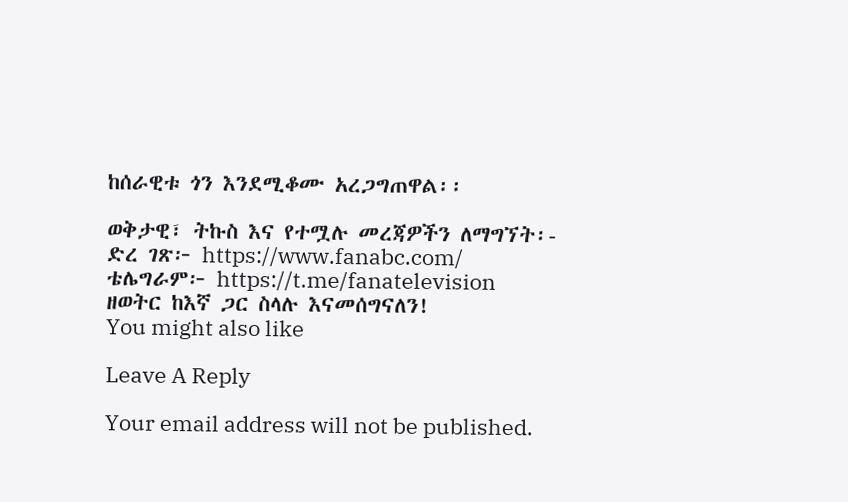ከሰራዊቱ ጎን እንደሚቆሙ አረጋግጠዋል፡፡

ወቅታዊ፣ ትኩስ እና የተሟሉ መረጃዎችን ለማግኘት፡-
ድረ ገጽ፦ https://www.fanabc.com/
ቴሌግራም፦ https://t.me/fanatelevision
ዘወትር ከእኛ ጋር ስላሉ እናመሰግናለን!
You might also like

Leave A Reply

Your email address will not be published.